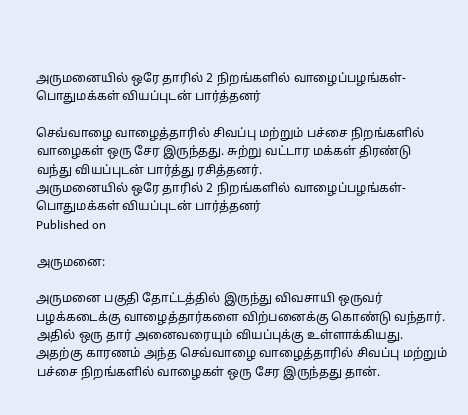அருமனையில் ஒரே தாரில் 2 நிறங்களில் வாழைப்பழங்கள்- பொதுமக்கள் வியப்புடன் பார்த்தனர்

செவ்வாழை வாழைத்தாரில் சிவப்பு மற்றும் பச்சை நிறங்களில் வாழைகள் ஒரு சேர இருந்தது. சுற்று வட்டார மக்கள் திரண்டு வந்து வியப்புடன் பார்த்து ரசித்தனர்.
அருமனையில் ஒரே தாரில் 2 நிறங்களில் வாழைப்பழங்கள்- பொதுமக்கள் வியப்புடன் பார்த்தனர்
Published on

அருமனை:

அருமனை பகுதி தோட்டத்தில் இருந்து விவசாயி ஒருவர் பழக்கடைக்கு வாழைத்தார்களை விற்பனைக்கு கொண்டு வந்தார். அதில் ஒரு தார் அனைவரையும் வியப்புக்கு உள்ளாக்கியது. அதற்கு காரணம் அந்த செவ்வாழை வாழைத்தாரில் சிவப்பு மற்றும் பச்சை நிறங்களில் வாழைகள் ஒரு சேர இருந்தது தான்.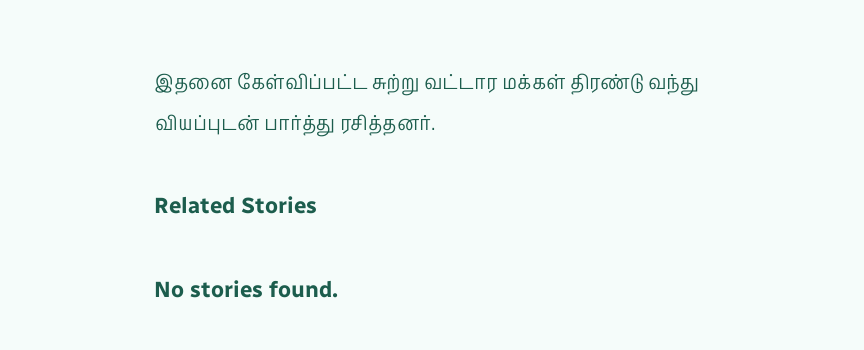இதனை கேள்விப்பட்ட சுற்று வட்டார மக்கள் திரண்டு வந்து வியப்புடன் பார்த்து ரசித்தனர்.

Related Stories

No stories found.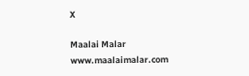X

Maalai Malar
www.maalaimalar.com